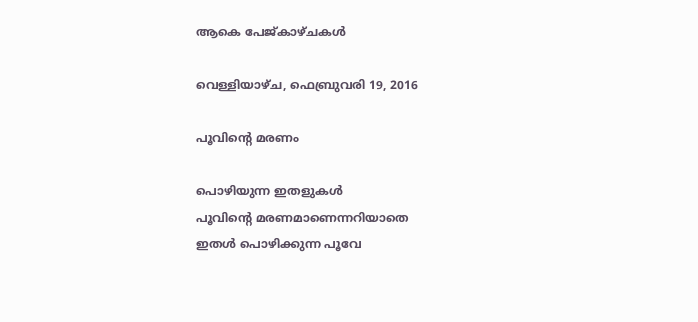ആകെ പേജ്‌കാഴ്‌ചകള്‍

വെള്ളിയാഴ്‌ച, ഫെബ്രുവരി 19, 2016

പൂവിന്റെ മരണം

പൊഴിയുന്ന ഇതളുകൾ
പൂവിന്റെ മരണമാണെന്നറിയാതെ
ഇതൾ പൊഴിക്കുന്ന പൂവേ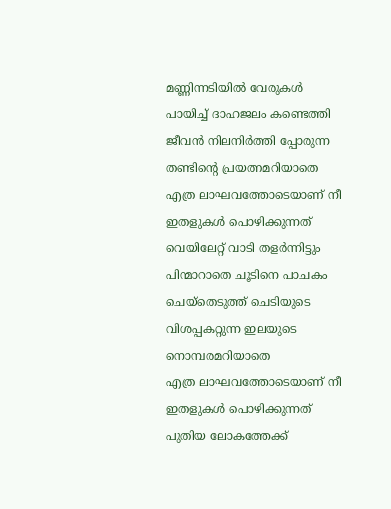മണ്ണിന്നടിയിൽ വേരുകൾ
പായിച്ച് ദാഹജലം കണ്ടെത്തി
ജീവൻ നിലനിർത്തി പ്പോരുന്ന
തണ്ടിന്റെ പ്രയത്നമറിയാതെ
എത്ര ലാഘവത്തോടെയാണ് നീ
ഇതളുകൾ പൊഴിക്കുന്നത്
വെയിലേറ്റ് വാടി തളർന്നിട്ടും
പിന്മാറാതെ ചൂടിനെ പാചകം
ചെയ്തെടുത്ത് ചെടിയുടെ
വിശപ്പകറ്റുന്ന ഇലയുടെ
നൊമ്പരമറിയാതെ
എത്ര ലാഘവത്തോടെയാണ് നീ
ഇതളുകൾ പൊഴിക്കുന്നത്
പുതിയ ലോകത്തേക്ക്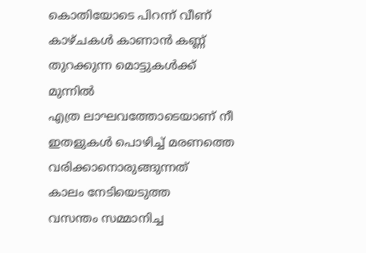കൊതിയോടെ പിറന്ന് വീണ്
കാഴ്ചകൾ കാണാൻ കണ്ണ്
തുറക്കുന്ന മൊട്ടുകൾക്ക് മുന്നിൽ
എത്ര ലാഘവത്തോടെയാണ് നീ
ഇതളുകൾ പൊഴിച്ച് മരണത്തെ
വരിക്കാനൊരുങ്ങുന്നത്
കാലം നേടിയെടുത്ത
വസന്തം സമ്മാനിച്ച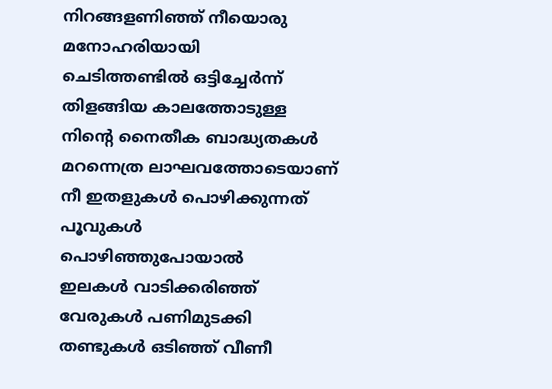നിറങ്ങളണിഞ്ഞ് നീയൊരു
മനോഹരിയായി
ചെടിത്തണ്ടിൽ ഒട്ടിച്ചേർന്ന്
തിളങ്ങിയ കാലത്തോടുള്ള
നിന്റെ നൈതീക ബാദ്ധ്യതകൾ
മറന്നെത്ര ലാഘവത്തോടെയാണ്
നീ ഇതളുകൾ പൊഴിക്കുന്നത്
പൂവുകൾ
പൊഴിഞ്ഞുപോയാൽ
ഇലകൾ വാടിക്കരിഞ്ഞ്
വേരുകൾ പണിമുടക്കി
തണ്ടുകൾ ഒടിഞ്ഞ് വീണീ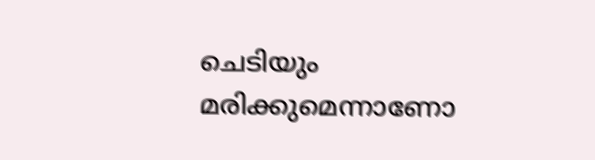ചെടിയും മരിക്കുമെന്നാണോ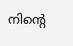നിന്റെ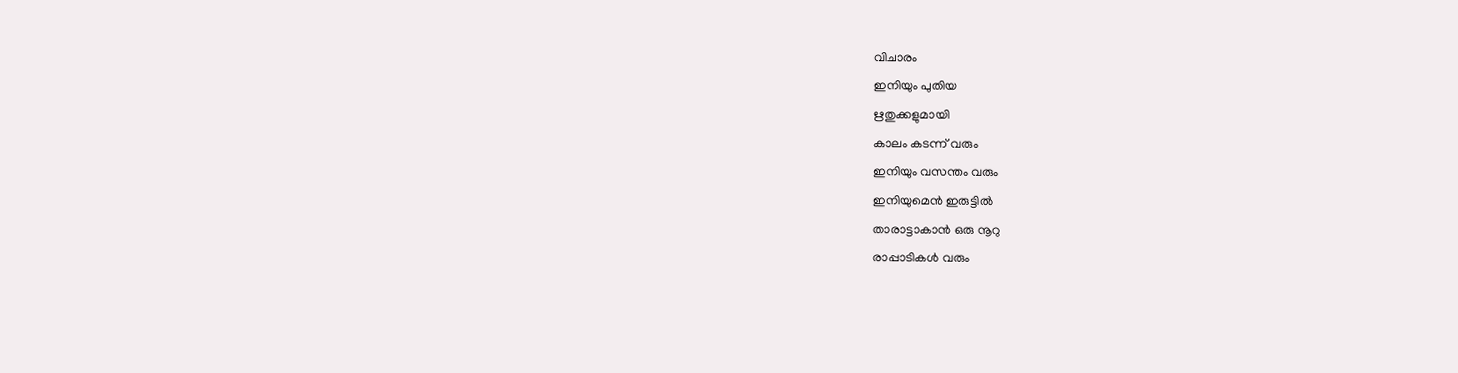വിചാരം
ഇനിയും പുതിയ
ഋതുക്കളുമായി
കാലം കടന്ന് വരും
ഇനിയും വസന്തം വരും
ഇനിയുമെൻ ഇരുട്ടിൽ
താരാട്ടാകാൻ ഒരു നൂറു
രാപ്പാടികൾ വരും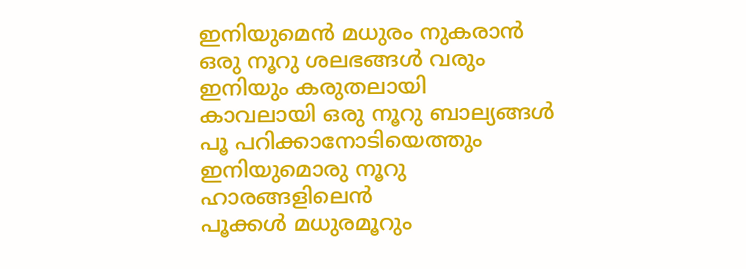ഇനിയുമെൻ മധുരം നുകരാൻ
ഒരു നൂറു ശലഭങ്ങൾ വരും
ഇനിയും കരുതലായി
കാവലായി ഒരു നൂറു ബാല്യങ്ങൾ
പൂ പറിക്കാനോടിയെത്തും
ഇനിയുമൊരു നൂറു
ഹാരങ്ങളിലെൻ
പൂക്കൾ മധുരമൂറും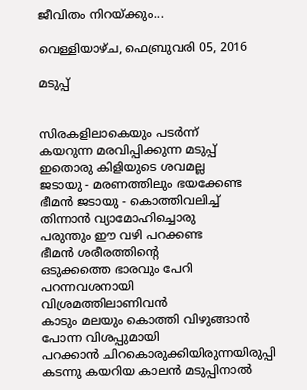ജീവിതം നിറയ്ക്കും...

വെള്ളിയാഴ്‌ച, ഫെബ്രുവരി 05, 2016

മടുപ്പ്


സിരകളിലാകെയും പടർന്ന്
കയറുന്ന മരവിപ്പിക്കുന്ന മടുപ്പ്
ഇതൊരു കിളിയുടെ ശവമല്ല
ജടായു - മരണത്തിലും ഭയക്കേണ്ട
ഭീമൻ ജടായു - കൊത്തിവലിച്ച്
തിന്നാൻ വ്യാമോഹിച്ചൊരു
പരുന്തും ഈ വഴി പറക്കണ്ട
ഭീമൻ ശരീരത്തിന്റെ
ഒടുക്കത്തെ ഭാരവും പേറി
പറന്നവശനായി
വിശ്രമത്തിലാണിവൻ
കാടും മലയും കൊത്തി വിഴുങ്ങാൻ
പോന്ന വിശപ്പുമായി
പറക്കാൻ ചിറകൊരുക്കിയിരുന്നയിരുപ്പി
കടന്നു കയറിയ കാലൻ മടുപ്പിനാൽ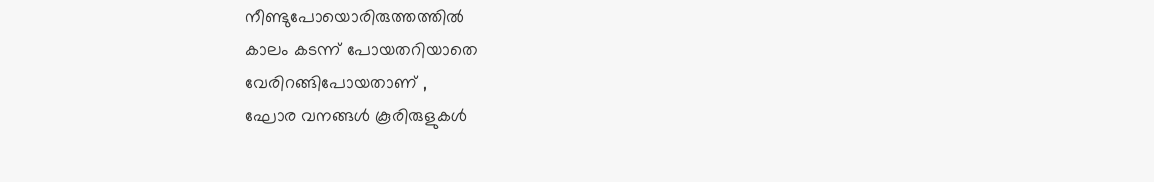നീണ്ടുപോയൊരിരുത്തത്തിൽ
കാലം കടന്ന് പോയതറിയാതെ
വേരിറങ്ങിപോയതാണ് ,
ഘോര വനങ്ങൾ കൂരിരുളുകൾ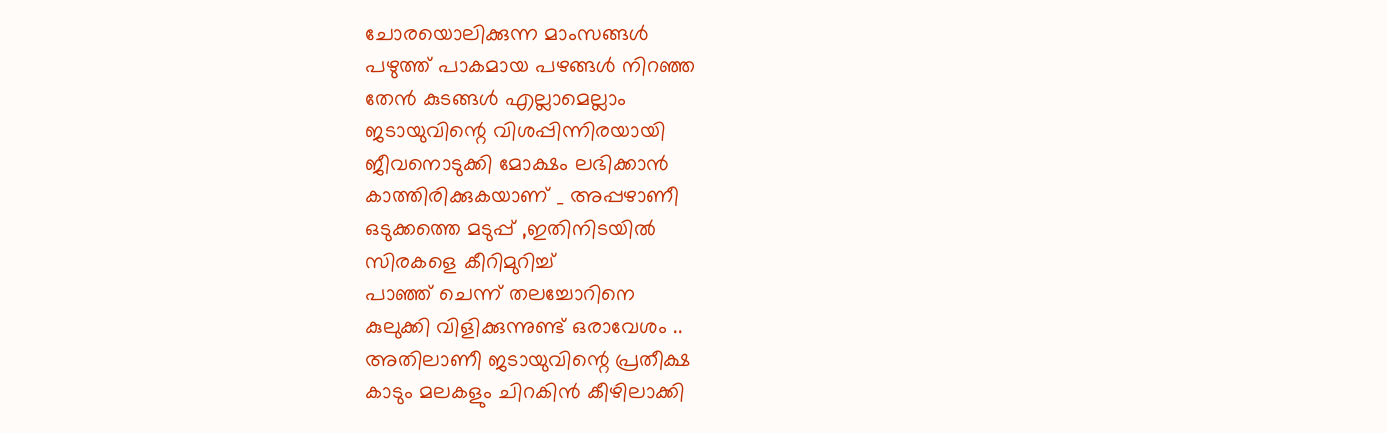ചോരയൊലിക്കുന്ന മാംസങ്ങൾ
പഴുത്ത് പാകമായ പഴങ്ങൾ നിറഞ്ഞ
തേൻ കുടങ്ങൾ എല്ലാമെല്ലാം
ജടായുവിന്റെ വിശപ്പിന്നിരയായി
ജീവനൊടുക്കി മോക്ഷം ലഭിക്കാൻ
കാത്തിരിക്കുകയാണ് _ അപ്പഴാണീ
ഒടുക്കത്തെ മടുപ്പ് ,ഇതിനിടയിൽ
സിരകളെ കീറിമുറിച്ച്
പാഞ്ഞ് ചെന്ന് തലച്ചോറിനെ
കുലുക്കി വിളിക്കുന്നുണ്ട് ഒരാവേശം ..
അതിലാണീ ജടായുവിന്റെ പ്രതീക്ഷ
കാടും മലകളും ചിറകിൻ കീഴിലാക്കി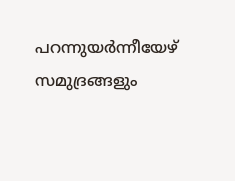പറന്നുയർന്നീയേഴ് സമുദ്രങ്ങളും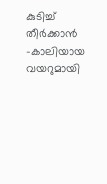കുടിച്ച് തീർക്കാൻ -കാലിയായ വയറുമായി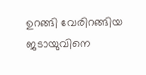ഉറങ്ങി വേരിറങ്ങിയ
ജടായുവിനെ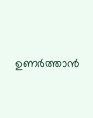ഉണർത്താൻ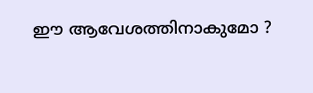ഈ ആവേശത്തിനാകുമോ ?